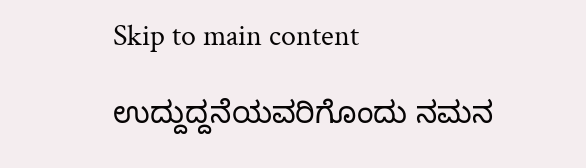Skip to main content

ಉದ್ದುದ್ದನೆಯವರಿಗೊಂದು ನಮನ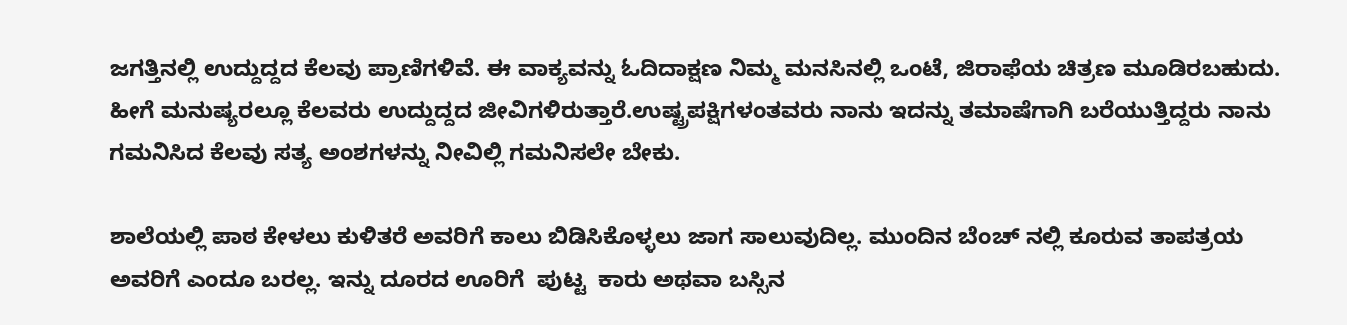ಜಗತ್ತಿನಲ್ಲಿ ಉದ್ದುದ್ದದ ಕೆಲವು ಪ್ರಾಣಿಗಳಿವೆ. ಈ ವಾಕ್ಯವನ್ನು ಓದಿದಾಕ್ಷಣ ನಿಮ್ಮ ಮನಸಿನಲ್ಲಿ ಒಂಟೆ, ಜಿರಾಫೆಯ ಚಿತ್ರಣ ಮೂಡಿರಬಹುದು. ಹೀಗೆ ಮನುಷ್ಯರಲ್ಲೂ ಕೆಲವರು ಉದ್ದುದ್ದದ ಜೀವಿಗಳಿರುತ್ತಾರೆ‌.ಉಷ್ಟ್ರಪಕ್ಷಿಗಳಂತವರು ನಾನು ಇದನ್ನು ತಮಾಷೆಗಾಗಿ ಬರೆಯುತ್ತಿದ್ದರು ನಾನು ಗಮನಿಸಿದ ಕೆಲವು ಸತ್ಯ ಅಂಶಗಳನ್ನು ನೀವಿಲ್ಲಿ ಗಮನಿಸಲೇ ಬೇಕು.

ಶಾಲೆಯಲ್ಲಿ ಪಾಠ ಕೇಳಲು ಕುಳಿತರೆ ಅವರಿಗೆ ಕಾಲು ಬಿಡಿಸಿಕೊಳ್ಳಲು ಜಾಗ ಸಾಲುವುದಿಲ್ಲ. ಮುಂದಿನ ಬೆಂಚ್ ನಲ್ಲಿ ಕೂರುವ ತಾಪತ್ರಯ ಅವರಿಗೆ ಎಂದೂ ಬರಲ್ಲ. ಇನ್ನು ದೂರದ ಊರಿಗೆ  ಪುಟ್ಟ  ಕಾರು ಅಥವಾ ಬಸ್ಸಿನ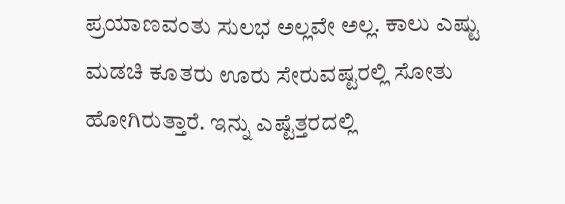ಪ್ರಯಾಣವಂತು ಸುಲಭ ಅಲ್ಲವೇ ಅಲ್ಲ. ಕಾಲು ಎಷ್ಟು ಮಡಚಿ ಕೂತರು ಊರು ಸೇರುವಷ್ಟರಲ್ಲಿ ಸೋತು ಹೋಗಿರುತ್ತಾರೆ. ಇನ್ನು ಎಷ್ಟೆತ್ತರದಲ್ಲಿ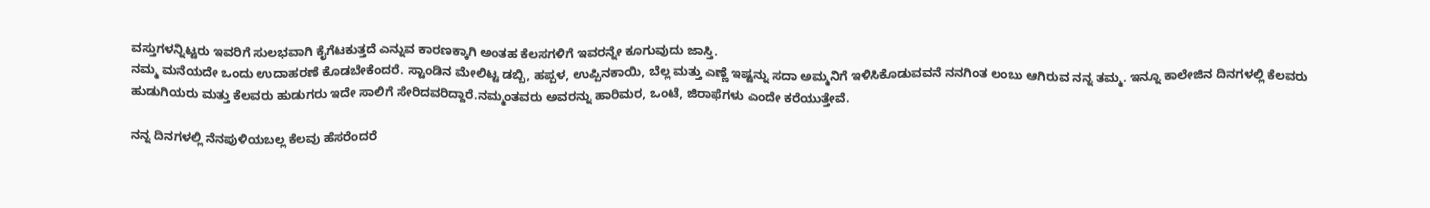ವಸ್ತುಗಳನ್ನಿಟ್ಟರು ಇವರಿಗೆ ಸುಲಭವಾಗಿ ಕೈಗೆಟಕುತ್ತದೆ ಎನ್ನುವ ಕಾರಣಕ್ಕಾಗಿ ಅಂತಹ ಕೆಲಸಗಳಿಗೆ ಇವರನ್ನೇ ಕೂಗುವುದು ಜಾಸ್ತಿ.
ನಮ್ಮ ಮನೆಯದೇ ಒಂದು ಉದಾಹರಣೆ ಕೊಡಬೇಕೆಂದರೆ. ಸ್ಟಾಂಡಿನ ಮೇಲಿಟ್ಟ ಡಬ್ಬಿ, ಹಪ್ಪಳ, ಉಪ್ಪಿನಕಾಯಿ, ಬೆಲ್ಲ ಮತ್ತು ಎಣ್ಣೆ ಇಷ್ಟನ್ನು ಸದಾ ಅಮ್ಮನಿಗೆ ಇಳಿಸಿಕೊಡುವವನೆ ನನಗಿಂತ ಲಂಬು ಆಗಿರುವ ನನ್ನ ತಮ್ಮ. ಇನ್ನೂ ಕಾಲೇಜಿನ ದಿನಗಳಲ್ಲಿ ಕೆಲವರು ಹುಡುಗಿಯರು ಮತ್ತು ಕೆಲವರು ಹುಡುಗರು ಇದೇ ಸಾಲಿಗೆ ಸೇರಿದವರಿದ್ದಾರೆ.ನಮ್ಮಂತವರು ಅವರನ್ನು ಹಾರಿಮರ, ಒಂಟೆ, ಜಿರಾಫೆಗಳು ಎಂದೇ ಕರೆಯುತ್ತೇವೆ.

ನನ್ನ ದಿನಗಳಲ್ಲಿ ನೆನಪುಳಿಯಬಲ್ಲ ಕೆಲವು ಹೆಸರೆಂದರೆ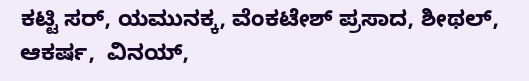ಕಟ್ಟಿ ಸರ್, ಯಮುನಕ್ಕ, ವೆಂಕಟೇಶ್ ಪ್ರಸಾದ, ಶೀಥಲ್, ಆಕರ್ಷ,  ವಿನಯ್,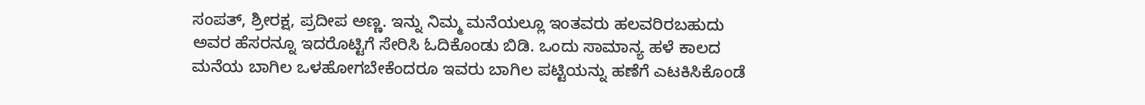ಸಂಪತ್, ಶ್ರೀರಕ್ಷ, ಪ್ರದೀಪ ಅಣ್ಣ. ಇನ್ನು ನಿಮ್ಮ ಮನೆಯಲ್ಲೂ ಇಂತವರು ಹಲವರಿರಬಹುದು ಅವರ ಹೆಸರನ್ನೂ ಇದರೊಟ್ಟಿಗೆ ಸೇರಿಸಿ ಓದಿಕೊಂಡು ಬಿಡಿ. ಒಂದು ಸಾಮಾನ್ಯ ಹಳೆ ಕಾಲದ ಮನೆಯ ಬಾಗಿಲ ಒಳಹೋಗಬೇಕೆಂದರೂ ಇವರು ಬಾಗಿಲ ಪಟ್ಟಿಯನ್ನು ಹಣೆಗೆ ಎಟಕಿಸಿಕೊಂಡೆ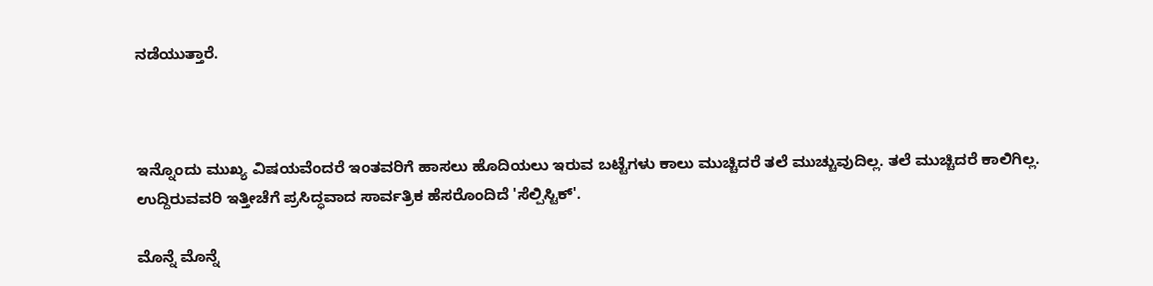ನಡೆಯುತ್ತಾರೆ‌.



ಇನ್ನೊಂದು ಮುಖ್ಯ ವಿಷಯವೆಂದರೆ ಇಂತವರಿಗೆ ಹಾಸಲು ಹೊದಿಯಲು ಇರುವ ಬಟ್ಟೆಗಳು ಕಾಲು ಮುಚ್ಚಿದರೆ ತಲೆ ಮುಚ್ಚುವುದಿಲ್ಲ. ತಲೆ ಮುಚ್ಚಿದರೆ ಕಾಲಿಗಿಲ್ಲ. ಉದ್ದಿರುವವರಿ ಇತ್ತೀಚೆಗೆ ಪ್ರಸಿದ್ಧವಾದ ಸಾರ್ವತ್ರಿಕ ಹೆಸರೊಂದಿದೆ 'ಸೆಲ್ಪಿಸ್ಟಿಕ್'.

ಮೊನ್ನೆ ಮೊನ್ನೆ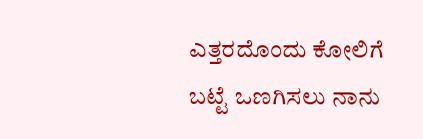ಎತ್ತರದೊಂದು ಕೋಲಿಗೆ ಬಟ್ಟೆ ಒಣಗಿಸಲು ನಾನು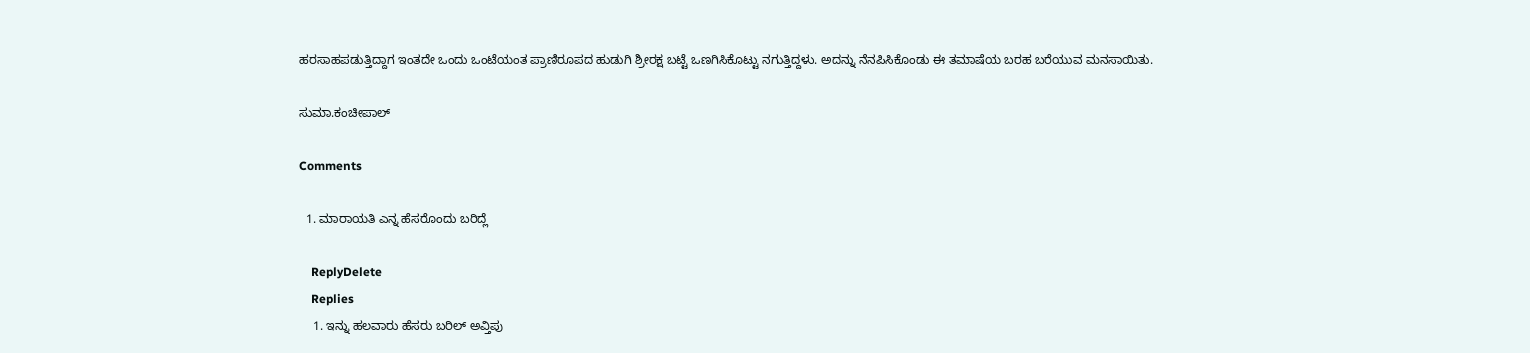ಹರಸಾಹಪಡುತ್ತಿದ್ದಾಗ ಇಂತದೇ ಒಂದು ಒಂಟೆಯಂತ ಪ್ರಾಣಿರೂಪದ ಹುಡುಗಿ ಶ್ರೀರಕ್ಷ ಬಟ್ಟೆ ಒಣಗಿಸಿಕೊಟ್ಟು ನಗುತ್ತಿದ್ದಳು. ಅದನ್ನು ನೆನಪಿಸಿಕೊಂಡು ಈ ತಮಾಷೆಯ ಬರಹ ಬರೆಯುವ ಮನಸಾಯಿತು.

ಸುಮಾ.ಕಂಚೀಪಾಲ್

Comments

  1. ಮಾರಾಯತಿ ಎನ್ನ ಹೆಸರೊಂದು ಬರಿದ್ಲೆ

    ReplyDelete
    Replies
    1. ಇನ್ನು ಹಲವಾರು ಹೆಸರು ಬರಿಲ್ ಅವ್ತಿಪು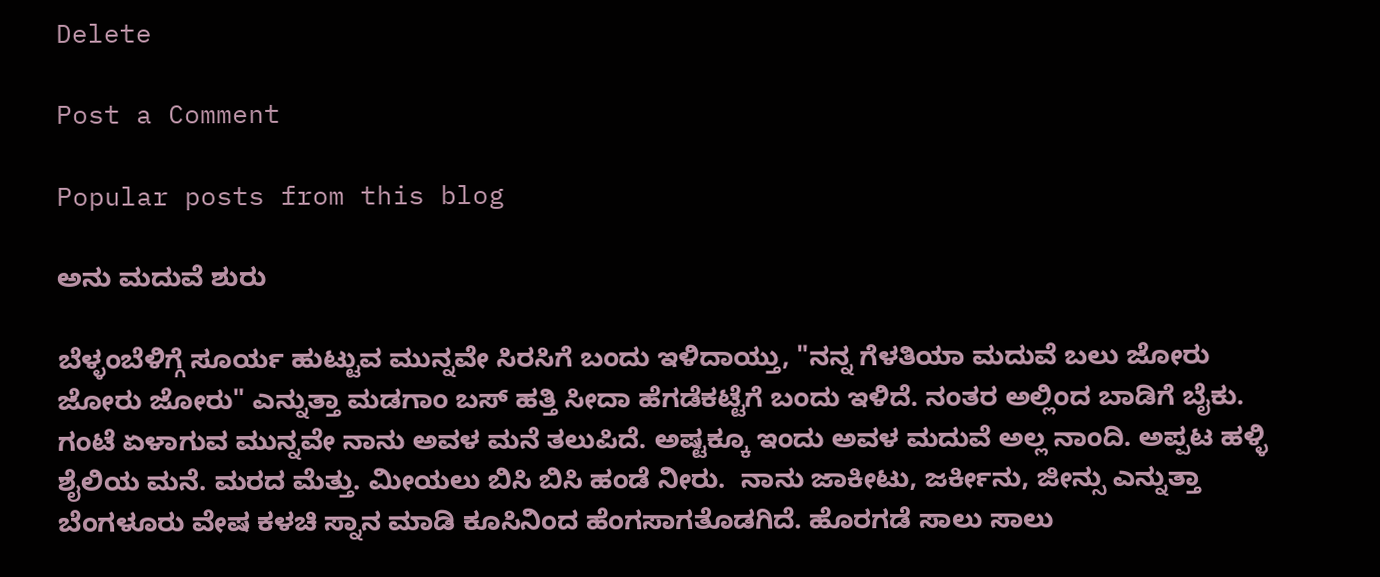Delete

Post a Comment

Popular posts from this blog

ಅನು ಮದುವೆ ಶುರು

ಬೆಳ್ಳಂಬೆಳಿಗ್ಗೆ ಸೂರ್ಯ ಹುಟ್ಟುವ ಮುನ್ನವೇ ಸಿರಸಿಗೆ ಬಂದು ಇಳಿದಾಯ್ತು, "ನನ್ನ ಗೆಳತಿಯಾ ಮದುವೆ ಬಲು ಜೋರು ಜೋರು ಜೋರು" ಎನ್ನುತ್ತಾ ಮಡಗಾಂ ಬಸ್ ಹತ್ತಿ ಸೀದಾ ಹೆಗಡೆಕಟ್ಟೆಗೆ ಬಂದು ಇಳಿದೆ. ನಂತರ ಅಲ್ಲಿಂದ ಬಾಡಿಗೆ ಬೈಕು. ಗಂಟೆ ಏಳಾಗುವ ಮುನ್ನವೇ ನಾನು ಅವಳ ಮನೆ ತಲುಪಿದೆ. ಅಷ್ಟಕ್ಕೂ ಇಂದು ಅವಳ ಮದುವೆ ಅಲ್ಲ ನಾಂದಿ. ಅಪ್ಪಟ ಹಳ್ಳಿ ಶೈಲಿಯ ಮನೆ. ಮರದ ಮೆತ್ತು. ಮೀಯಲು ಬಿಸಿ ಬಿಸಿ ಹಂಡೆ ನೀರು.  ನಾನು ಜಾಕೀಟು, ಜರ್ಕೀನು, ಜೀನ್ಸು ಎನ್ನುತ್ತಾ ಬೆಂಗಳೂರು ವೇಷ ಕಳಚಿ ಸ್ನಾನ ಮಾಡಿ ಕೂಸಿನಿಂದ ಹೆಂಗಸಾಗತೊಡಗಿದೆ. ಹೊರಗಡೆ ಸಾಲು ಸಾಲು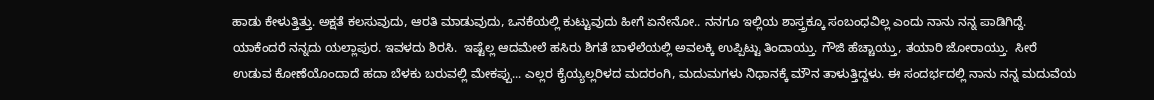ಹಾಡು ಕೇಳುತ್ತಿತ್ತು. ಅಕ್ಷತೆ ಕಲಸುವುದು, ಆರತಿ ಮಾಡುವುದು, ಒನಕೆಯಲ್ಲಿ ಕುಟ್ಟುವುದು ಹೀಗೆ ಏನೇನೋ.. ನನಗೂ ಇಲ್ಲಿಯ ಶಾಸ್ತ್ರಕ್ಕೂ ಸಂಬಂಧವಿಲ್ಲ ಎಂದು ನಾನು ನನ್ನ ಪಾಡಿಗಿದ್ದೆ. ಯಾಕೆಂದರೆ ನನ್ನದು ಯಲ್ಲಾಪುರ. ಇವಳದು ಶಿರಸಿ.  ಇಷ್ಟೆಲ್ಲ ಆದಮೇಲೆ ಹಸಿರು ಶಿಗತೆ ಬಾಳೆಲೆಯಲ್ಲಿ ಅವಲಕ್ಕಿ ಉಪ್ಪಿಟ್ಟು ತಿಂದಾಯ್ತು. ಗೌಜಿ ಹೆಚ್ಚಾಯ್ತು, ತಯಾರಿ ಜೋರಾಯ್ತು.  ಸೀರೆ ಉಡುವ ಕೋಣೆಯೊಂದಾದೆ ಹದಾ ಬೆಳಕು ಬರುವಲ್ಲಿ ಮೇಕಪ್ಪು... ಎಲ್ಲರ ಕೈಯ್ಯಲ್ಲರಿಳದ ಮದರಂಗಿ, ಮದುಮಗಳು ನಿಧಾನಕ್ಕೆ ಮೌನ ತಾಳುತ್ತಿದ್ದಳು. ಈ ಸಂದರ್ಭದಲ್ಲಿ ನಾನು ನನ್ನ ಮದುವೆಯ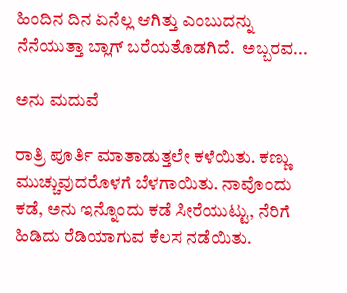ಹಿಂದಿನ ದಿನ ಏನೆಲ್ಲ ಆಗಿತ್ತು ಎಂಬುದನ್ನು ನೆನೆಯುತ್ತಾ ಬ್ಲಾಗ್ ಬರೆಯತೊಡಗಿದೆ.  ಅಬ್ಬರವ...

ಅನು ಮದುವೆ

ರಾತ್ರಿ ಪೂರ್ತಿ ಮಾತಾಡುತ್ತಲೇ ಕಳೆಯಿತು. ಕಣ್ಣು ಮುಚ್ಚುವುದರೊಳಗೆ ಬೆಳಗಾಯಿತು. ನಾವೊಂದು ಕಡೆ, ಅನು ಇನ್ನೊಂದು ಕಡೆ ಸೀರೆಯುಟ್ಟು, ನೆರಿಗೆ ಹಿಡಿದು ರೆಡಿಯಾಗುವ ಕೆಲಸ ನಡೆಯಿತು.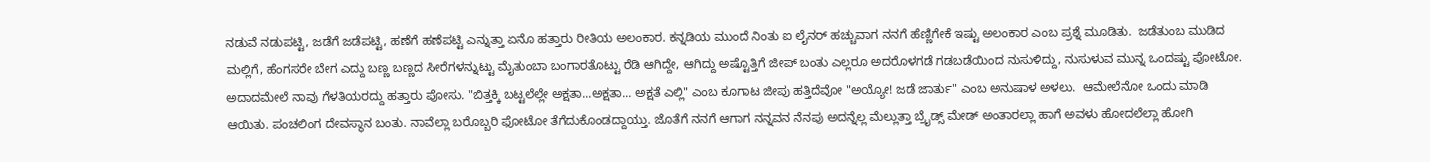ನಡುವೆ ನಡುಪಟ್ಟಿ, ಜಡೆಗೆ ಜಡೆಪಟ್ಟಿ, ಹಣೆಗೆ ಹಣೆಪಟ್ಟಿ ಎನ್ನುತ್ತಾ ಏನೊ ಹತ್ತಾರು ರೀತಿಯ ಅಲಂಕಾರ. ಕನ್ನಡಿಯ ಮುಂದೆ ನಿಂತು ಐ ಲೈನರ್ ಹಚ್ಚುವಾಗ ನನಗೆ ಹೆಣ್ಣಿಗೇಕೆ ಇಷ್ಟು ಅಲಂಕಾರ ಎಂಬ ಪ್ರಶ್ನೆ ಮೂಡಿತು.  ಜಡೆತುಂಬ ಮುಡಿದ ಮಲ್ಲಿಗೆ, ಹೆಂಗಸರೇ ಬೇಗ ಎದ್ದು ಬಣ್ಣ ಬಣ್ಣದ ಸೀರೆಗಳನ್ನುಟ್ಟು ಮೈತುಂಬಾ ಬಂಗಾರತೊಟ್ಟು ರೆಡಿ ಆಗಿದ್ದೇ, ಆಗಿದ್ದು ಅಷ್ಟೊತ್ತಿಗೆ ಜೀಪ್ ಬಂತು ಎಲ್ಲರೂ ಅದರೊಳಗಡೆ ಗಡಬಡೆಯಿಂದ ನುಸುಳಿದ್ದು, ನುಸುಳುವ ಮುನ್ನ ಒಂದಷ್ಟು ಪೋಟೋ. ಅದಾದಮೇಲೆ ನಾವು ಗೆಳತಿಯರದ್ದು ಹತ್ತಾರು ಪೋಸು. "ಬಿತ್ತಕ್ಕಿ ಬಟ್ಟಲೆಲ್ಲೇ ಅಕ್ಷತಾ...ಅಕ್ಷತಾ... ಅಕ್ಷತೆ ಎಲ್ಲಿ" ಎಂಬ ಕೂಗಾಟ ಜೀಪು ಹತ್ತಿದೆವೋ "ಅಯ್ಯೋ! ಜಡೆ ಜಾರ್ತು" ಎಂಬ ಅನುಷಾಳ ಅಳಲು.  ಆಮೇಲೆನೋ ಒಂದು ಮಾಡಿ ಆಯಿತು. ಪಂಚಲಿಂಗ ದೇವಸ್ಥಾನ ಬಂತು. ನಾವೆಲ್ಲಾ ಬರೊಬ್ಬರಿ ಫೋಟೋ ತೆಗೆದುಕೊಂಡದ್ದಾಯ್ತು. ಜೊತೆಗೆ ನನಗೆ ಆಗಾಗ ನನ್ನವನ ನೆನಪು ಅದನ್ನೆಲ್ಲ ಮೆಲ್ಲುತ್ತಾ ಬ್ರೈಡ್ಸ್ ಮೇಡ್ ಅಂತಾರಲ್ಲಾ ಹಾಗೆ ಅವಳು ಹೋದಲೆಲ್ಲಾ ಹೋಗಿ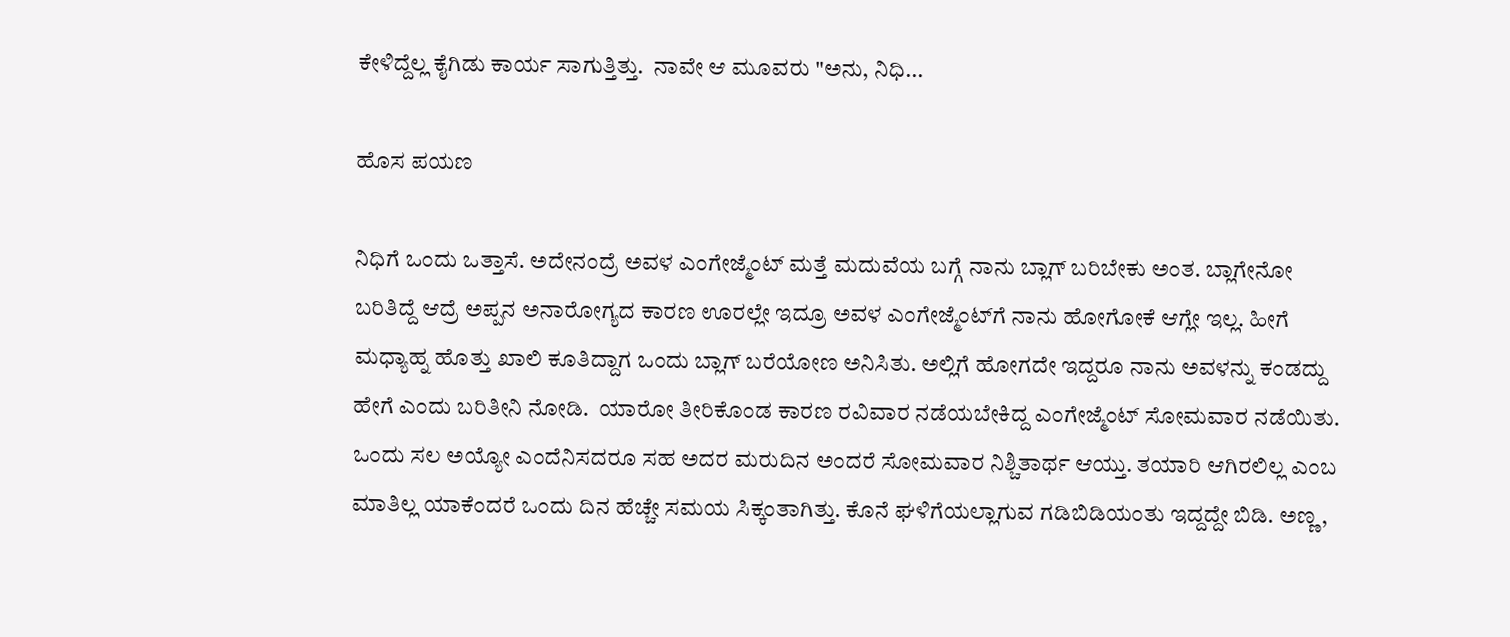ಕೇಳಿದ್ದೆಲ್ಲ ಕೈಗಿಡು ಕಾರ್ಯ ಸಾಗುತ್ತಿತ್ತು.  ನಾವೇ ಆ ಮೂವರು "ಅನು, ನಿಧಿ...

ಹೊಸ ಪಯಣ

ನಿಧಿಗೆ ಒಂದು ಒತ್ತಾಸೆ. ಅದೇನಂದ್ರೆ ಅವಳ ಎಂಗೇಜ್ಮೆಂಟ್‌ ಮತ್ತೆ ಮದುವೆಯ ಬಗ್ಗೆ ನಾನು ಬ್ಲಾಗ್‌ ಬರಿಬೇಕು ಅಂತ. ಬ್ಲಾಗೇನೋ ಬರಿತಿದ್ದೆ ಆದ್ರೆ ಅಪ್ಪನ ಅನಾರೋಗ್ಯದ ಕಾರಣ ಊರಲ್ಲೇ ಇದ್ರೂ ಅವಳ ಎಂಗೇಜ್ಮೆಂಟ್‌ಗೆ ನಾನು ಹೋಗೋಕೆ ಆಗ್ಲೇ ಇಲ್ಲ. ಹೀಗೆ ಮಧ್ಯಾಹ್ನ ಹೊತ್ತು ಖಾಲಿ ಕೂತಿದ್ದಾಗ ಒಂದು ಬ್ಲಾಗ್‌ ಬರೆಯೋಣ ಅನಿಸಿತು. ಅಲ್ಲಿಗೆ ಹೋಗದೇ ಇದ್ದರೂ ನಾನು ಅವಳನ್ನು ಕಂಡದ್ದು ಹೇಗೆ ಎಂದು ಬರಿತೀನಿ ನೋಡಿ.  ಯಾರೋ ತೀರಿಕೊಂಡ ಕಾರಣ ರವಿವಾರ ನಡೆಯಬೇಕಿದ್ದ ಎಂಗೇಜ್ಮೆಂಟ್‌ ಸೋಮವಾರ ನಡೆಯಿತು. ಒಂದು ಸಲ ಅಯ್ಯೋ ಎಂದೆನಿಸದರೂ ಸಹ ಅದರ ಮರುದಿನ ಅಂದರೆ ಸೋಮವಾರ ನಿಶ್ಚಿತಾರ್ಥ ಆಯ್ತು. ತಯಾರಿ ಆಗಿರಲಿಲ್ಲ ಎಂಬ ಮಾತಿಲ್ಲ ಯಾಕೆಂದರೆ ಒಂದು ದಿನ ಹೆಚ್ಚೇ ಸಮಯ ಸಿಕ್ಕಂತಾಗಿತ್ತು. ಕೊನೆ ಘಳಿಗೆಯಲ್ಲಾಗುವ ಗಡಿಬಿಡಿಯಂತು ಇದ್ದದ್ದೇ ಬಿಡಿ. ಅಣ್ಣ,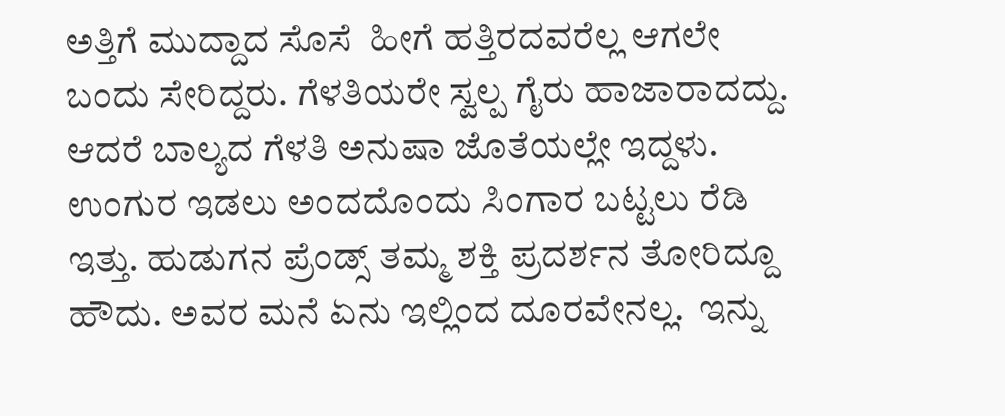ಅತ್ತಿಗೆ ಮುದ್ದಾದ ಸೊಸೆ  ಹೀಗೆ ಹತ್ತಿರದವರೆಲ್ಲ ಆಗಲೇ ಬಂದು ಸೇರಿದ್ದರು. ಗೆಳತಿಯರೇ ಸ್ವಲ್ಪ ಗೈರು ಹಾಜಾರಾದದ್ದು. ಆದರೆ ಬಾಲ್ಯದ ಗೆಳತಿ ಅನುಷಾ ಜೊತೆಯಲ್ಲೇ ಇದ್ದಳು. ಉಂಗುರ ಇಡಲು ಅಂದದೊಂದು ಸಿಂಗಾರ ಬಟ್ಟಲು ರೆಡಿ ಇತ್ತು. ಹುಡುಗನ ಪ್ರೆಂಡ್ಸ್‌ ತಮ್ಮ ಶಕ್ತಿ ಪ್ರದರ್ಶನ ತೋರಿದ್ದೂ ಹೌದು. ಅವರ ಮನೆ ಏನು ಇಲ್ಲಿಂದ ದೂರವೇನಲ್ಲ.  ಇನ್ನು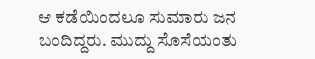ಆ ಕಡೆಯಿಂದಲೂ ಸುಮಾರು ಜನ ಬಂದಿದ್ದರು. ಮುದ್ದು ಸೊಸೆಯಂತು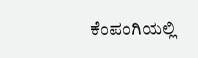ಕೆಂಪಂಗಿಯಲ್ಲಿ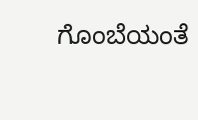ಗೊಂಬೆಯಂತೆ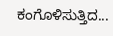ಕಂಗೊಳಿಸುತ್ತಿದ...